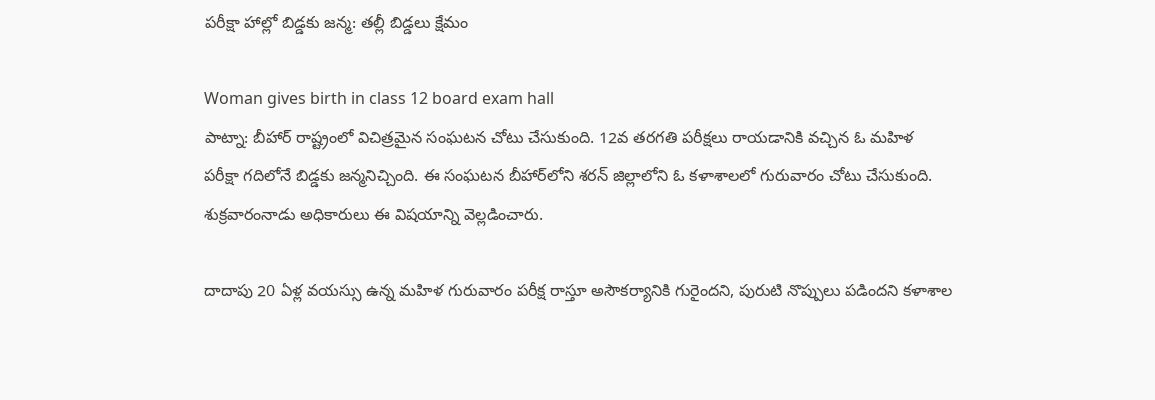పరీక్షా హాల్లో బిడ్డకు జన్మ: తల్లీ బిడ్డలు క్షేమం

Woman gives birth in class 12 board exam hall
పాట్నా: బీహార్‌ రాష్ట్రంలో విచిత్రమైన సంఘటన చోటు చేసుకుంది. 12వ తరగతి పరీక్షలు రాయడానికి వచ్చిన ఓ మహిళ పరీక్షా గదిలోనే బిడ్డకు జన్మనిచ్చింది. ఈ సంఘటన బీహార్‌లోని శరన్ జిల్లాలోని ఓ కళాశాలలో గురువారం చోటు చేసుకుంది. శుక్రవారంనాడు అధికారులు ఈ విషయాన్ని వెల్లడించారు.

దాదాపు 20 ఏళ్ల వయస్సు ఉన్న మహిళ గురువారం పరీక్ష రాస్తూ అసౌకర్యానికి గురైందని, పురుటి నొప్పులు పడిందని కళాశాల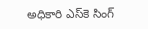అధికారి ఎస్‌కె సింగ్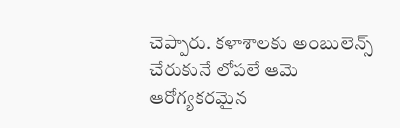చెప్పారు. కళాశాలకు అంబులెన్స్ చేరుకునే లోపలే ఆమె ఆరోగ్యకరమైన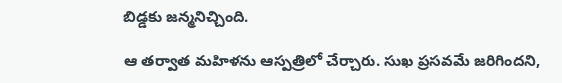బిడ్డకు జన్మనిచ్చింది.

ఆ తర్వాత మహిళను ఆస్పత్రిలో చేర్చారు. సుఖ ప్రసవమే జరిగిందని,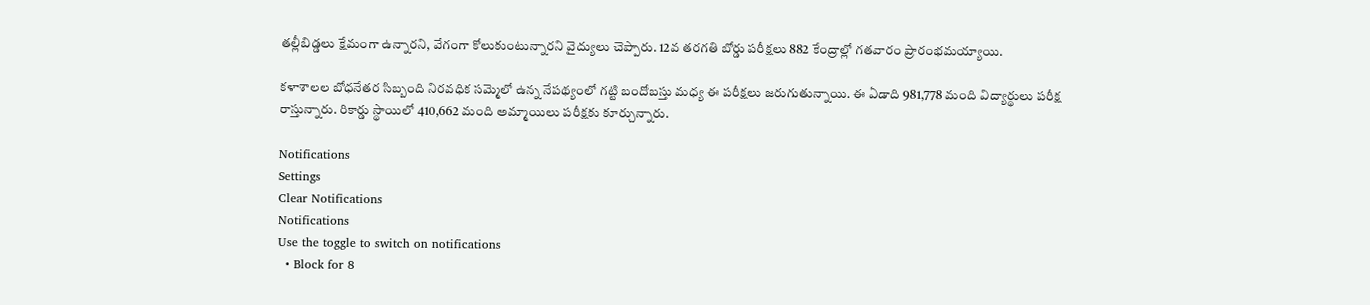తల్లీబిడ్డలు క్షేమంగా ఉన్నారని, వేగంగా కోలుకుంటున్నారని వైద్యులు చెప్పారు. 12వ తరగతి బోర్డు పరీక్షలు 882 కేంద్రాల్లో గతవారం ప్రారంభమయ్యాయి.

కళాశాలల బోధనేతర సిబ్బంది నిరవధిక సమ్మెలో ఉన్న నేపథ్యంలో గట్టి బందోబస్తు మధ్య ఈ పరీక్షలు జరుగుతున్నాయి. ఈ ఏడాది 981,778 మంది విద్యార్థులు పరీక్ష రాస్తున్నారు. రికార్డు స్థాయిలో 410,662 మంది అమ్మాయిలు పరీక్షకు కూర్చున్నారు.

Notifications
Settings
Clear Notifications
Notifications
Use the toggle to switch on notifications
  • Block for 8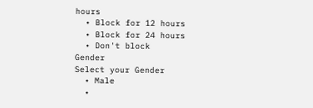hours
  • Block for 12 hours
  • Block for 24 hours
  • Don't block
Gender
Select your Gender
  • Male
  •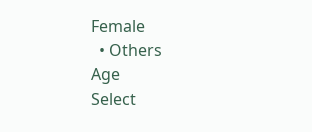Female
  • Others
Age
Select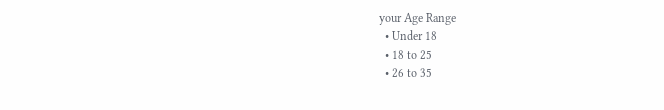your Age Range
  • Under 18
  • 18 to 25
  • 26 to 35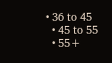• 36 to 45
  • 45 to 55
  • 55+